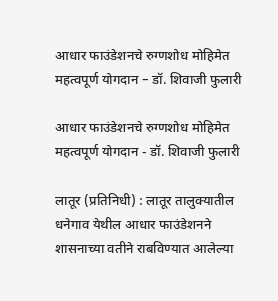आधार फाउंडेशनचे रुग्णशोध मोहिमेत महत्वपूर्ण योगदान – डॉ. शिवाजी फुलारी

आधार फाउंडेशनचे रुग्णशोध मोहिमेत महत्वपूर्ण योगदान - डॉ. शिवाजी फुलारी

लातूर (प्रतिनिधी) : लातूर तालुक्यातील धनेगाव येथील आधार फाउंडेशनने शासनाच्या वतीने राबविण्यात आलेल्या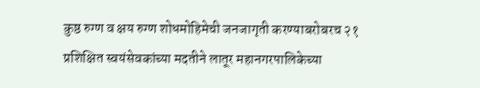कुष्ठ रुग्ण व क्षय रुग्ण शोधमोहिमेची जनजागृती करण्याबरोबरच २१ प्रशिक्षित स्वयंसेवकांच्या मदतीने लातूर महानगरपालिकेच्या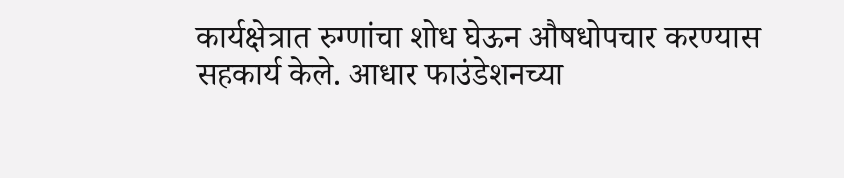कार्यक्षेत्रात रुग्णांचा शोध घेऊन औषधोपचार करण्यास सहकार्य केले. आधार फाउंडेशनच्या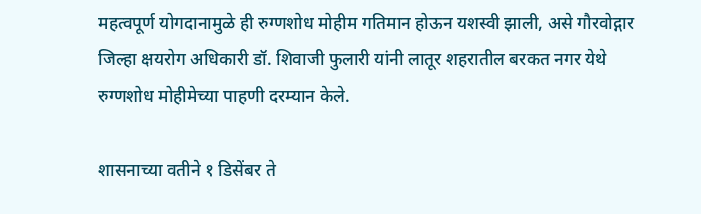महत्वपूर्ण योगदानामुळे ही रुग्णशोध मोहीम गतिमान होऊन यशस्वी झाली, असे गौरवोद्गार जिल्हा क्षयरोग अधिकारी डॉ. शिवाजी फुलारी यांनी लातूर शहरातील बरकत नगर येथे रुग्णशोध मोहीमेच्या पाहणी दरम्यान केले.

शासनाच्या वतीने १ डिसेंबर ते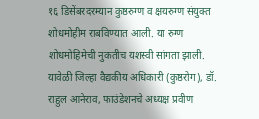१६ डिसेंबरदरम्यान कुष्ठरुग्ण व क्षयरुग्ण संयुक्त शोधमोहीम राबविण्यात आली. या रुग्ण शोधमोहिमेची नुकतीच यशस्वी सांगता झाली. यावेळी जिल्हा वैद्यकीय अधिकारी (कुष्ठरोग), डॉ. राहुल आनेराव, फाउंडेशनचे अध्यक्ष प्रवीण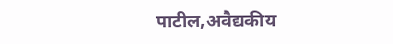पाटील,अवैद्यकीय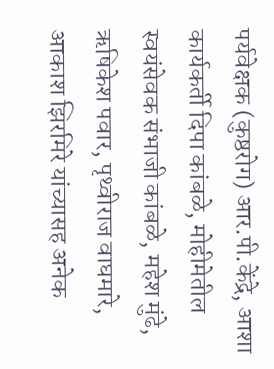पर्यवेक्षक (कुष्ठरोग) आर.पी.केंद्रे, आशा कार्यकर्ती दिपा कांबळे, मोहीमेतील स्वयंसेवक संभाजी कांबळे, महेश मुंढे, ऋषिकेश पवार, पृथ्वीराज वाघमारे, आकाश झिरमिरे यांच्यासह अनेक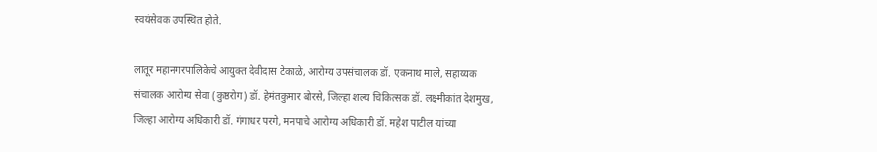स्वयंसेवक उपस्थित होते.

लातूर महानगरपालिकेचे आयुक्त देवीदास टेकाळे, आरोग्य उपसंचालक डॉ. एकनाथ माले, सहाय्यक संचालक आरोग्य सेवा (कुष्ठरोग) डॉ. हेमंतकुमार बोरसे, जिल्हा शल्य चिकित्सक डॉ. लक्ष्मीकांत देशमुख, जिल्हा आरोग्य अधिकारी डॉ. गंगाधर परगे, मनपाचे आरोग्य अधिकारी डॉ. महेश पाटील यांच्या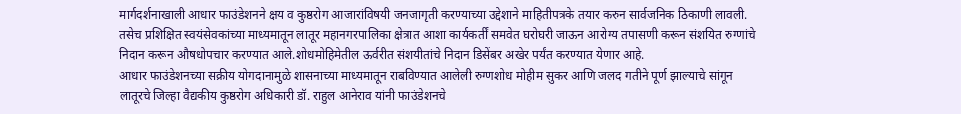मार्गदर्शनाखाली आधार फाउंडेशनने क्षय व कुष्ठरोग आजारांविषयी जनजागृती करण्याच्या उद्देशाने माहितीपत्रके तयार करुन सार्वजनिक ठिकाणी लावली. तसेच प्रशिक्षित स्वयंसेवकांच्या माध्यमातून लातूर महानगरपालिका क्षेत्रात आशा कार्यकर्तीं समवेत घरोघरी जाऊन आरोग्य तपासणी करून संशयित रुग्णांचे निदान करून औषधोपचार करण्यात आले.शोधमोहिमेतील ऊर्वरीत संशयीतांचे निदान डिसेंबर अखेर पर्यंत करण्यात येणार आहे.
आधार फाउंडेशनच्या सक्रीय योगदानामुळे शासनाच्या माध्यमातून राबविण्यात आलेली रुग्णशोध मोहीम सुकर आणि जलद गतीने पूर्ण झाल्याचे सांगून लातूरचे जिल्हा वैद्यकीय कुष्ठरोग अधिकारी डॉ. राहुल आनेराव यांनी फाउंडेशनचे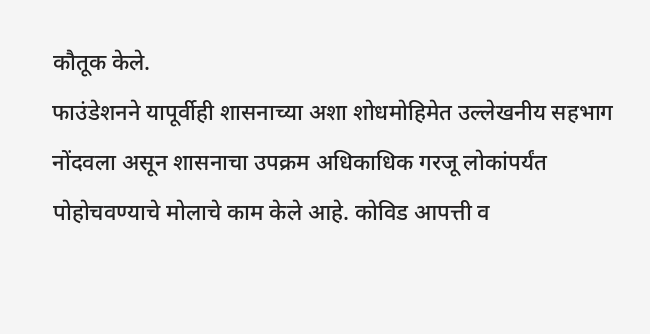कौतूक केले.
फाउंडेशनने यापूर्वीही शासनाच्या अशा शोधमोहिमेत उल्लेखनीय सहभाग नोंदवला असून शासनाचा उपक्रम अधिकाधिक गरजू लोकांपर्यंत पोहोचवण्याचे मोलाचे काम केले आहे. कोविड आपत्ती व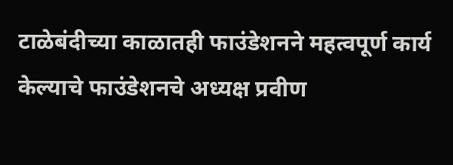टाळेबंदीच्या काळातही फाउंडेशनने महत्वपूर्ण कार्य केल्याचे फाउंडेशनचे अध्यक्ष प्रवीण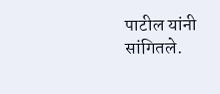पाटील यांनी सांगितले.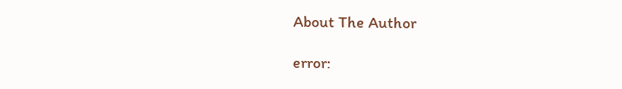About The Author

error: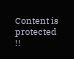Content is protected !!